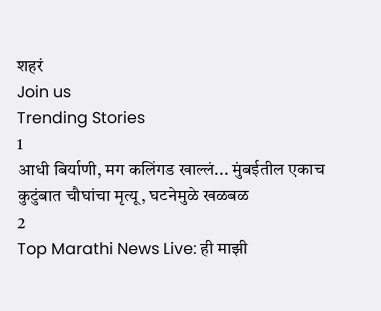शहरं
Join us
Trending Stories
1
आधी बिर्याणी, मग कलिंगड खाल्लं... मुंबईतील एकाच कुटुंबात चौघांचा मृत्यू, घटनेमुळे खळबळ
2
Top Marathi News Live: ही माझी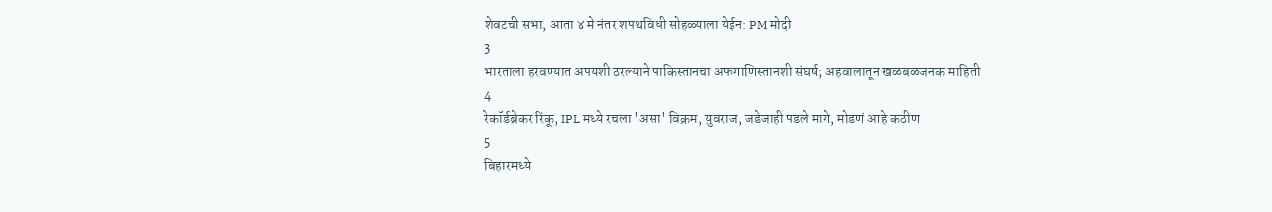शेवटची सभा, आता ४ मे नंतर शपथविधी सोहळ्याला येईन: PM मोदी
3
भारताला हरवण्यात अपयशी ठरल्याने पाकिस्तानचा अफगाणिस्तानशी संघर्ष; अहवालातून खळबळजनक माहिती
4
रेकॉर्डब्रेकर रिंकू, IPL मध्ये रचला 'असा' विक्रम, युवराज, जडेजाही पडले मागे, मोडणं आहे कठीण
5
बिहारमध्ये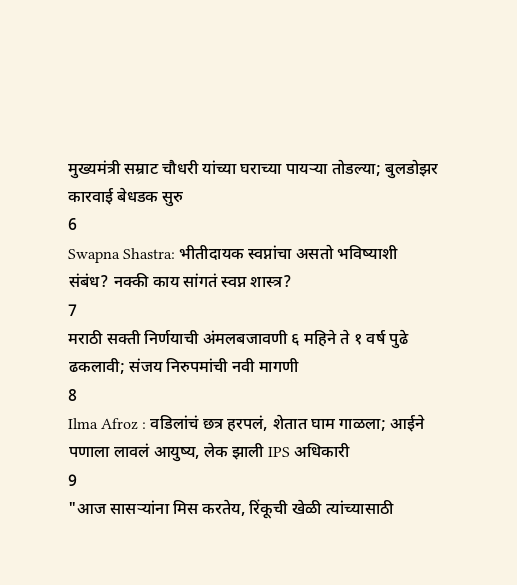मुख्यमंत्री सम्राट चौधरी यांच्या घराच्या पायऱ्या तोडल्या; बुलडोझर कारवाई बेधडक सुरु
6
Swapna Shastra: भीतीदायक स्वप्नांचा असतो भविष्याशी संबंध? नक्की काय सांगतं स्वप्न शास्त्र?
7
मराठी सक्ती निर्णयाची अंमलबजावणी ६ महिने ते १ वर्ष पुढे ढकलावी; संजय निरुपमांची नवी मागणी
8
Ilma Afroz : वडिलांचं छत्र हरपलं, शेतात घाम गाळला; आईने पणाला लावलं आयुष्य, लेक झाली IPS अधिकारी
9
"आज सासऱ्यांना मिस करतेय, रिंकूची खेळी त्यांच्यासाठी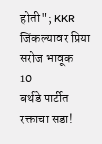होती"; KKR जिंकल्यावर प्रिया सरोज भावूक
10
बर्थडे पार्टीत रक्ताचा सडा!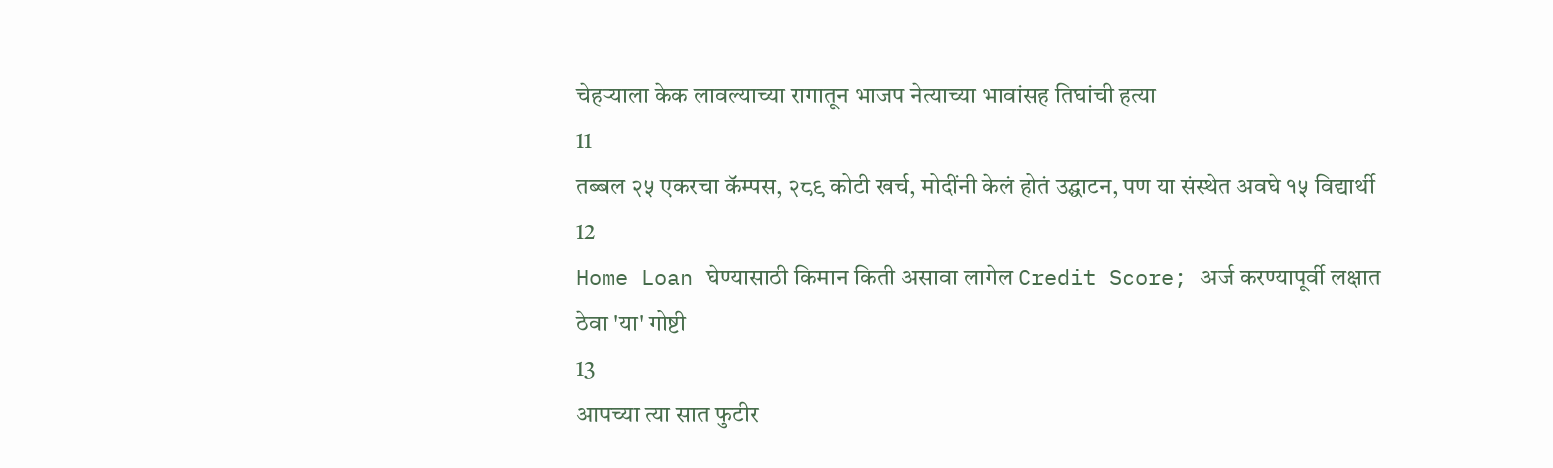चेहऱ्याला केक लावल्याच्या रागातून भाजप नेत्याच्या भावांसह तिघांची हत्या
11
तब्बल २५ एकरचा कॅम्पस, २८९ कोटी खर्च, मोदींनी केलं होतं उद्घाटन, पण या संस्थेत अवघे १५ विद्यार्थी
12
Home Loan घेण्यासाठी किमान किती असावा लागेल Credit Score; अर्ज करण्यापूर्वी लक्षात ठेवा 'या' गोष्टी
13
आपच्या त्या सात फुटीर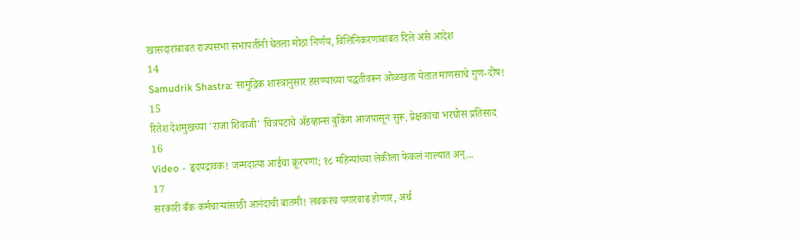खासदारांबाबत राज्यसभा सभापतींनी घेतला मोठा निर्णय, विलिनिकरणाबाबत दिले असे आदेश
14
Samudrik Shastra: सामुद्रिक शास्त्रानुसार हसण्याच्या पद्धतीवरून ओळखता येतात माणसाचे गुण-दोष!
15
रितेश देशमुखच्या 'राजा शिवाजी' चित्रपटाचे ॲडव्हान्स बुकिंग आजपासून सुरू, प्रेक्षकांचा भरघोस प्रतिसाद
16
Video - हृदयद्रावक! जन्मदात्या आईचा क्रूरपणा; १८ महिन्यांच्या लेकीला फेकलं नाल्यात अन्...
17
सरकारी बँक कर्मचाऱ्यांसाठी आनंदाची बातमी! लवकरच पगारवाढ होणार, अर्थ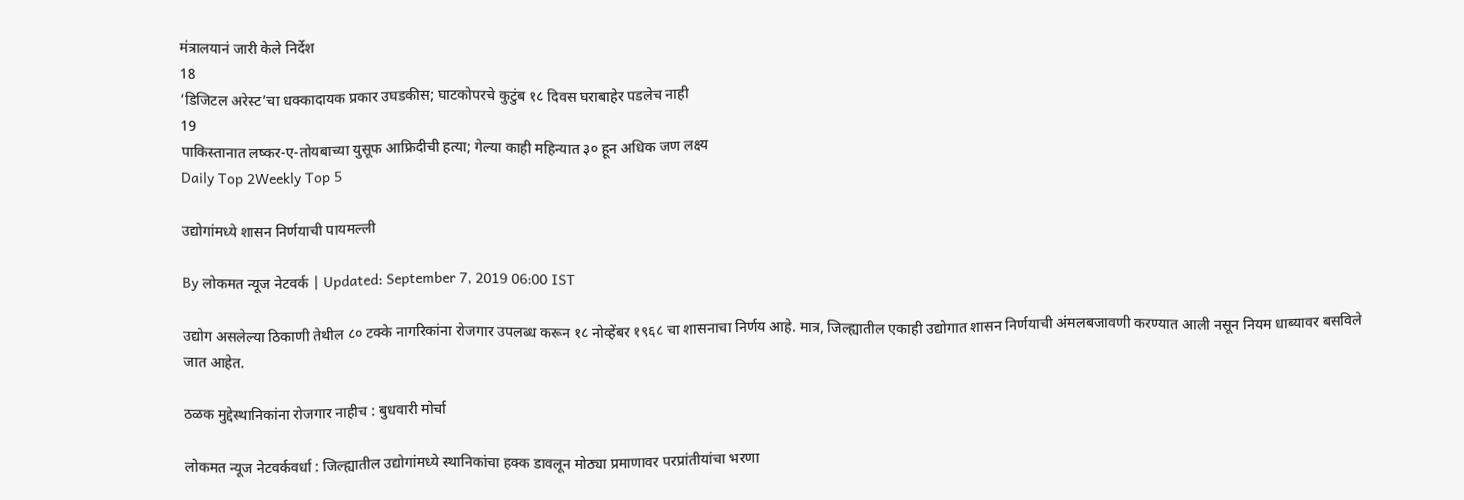मंत्रालयानं जारी केले निर्देश
18
‘डिजिटल अरेस्ट’चा धक्कादायक प्रकार उघडकीस; घाटकोपरचे कुटुंब १८ दिवस घराबाहेर पडलेच नाही
19
पाकिस्तानात लष्कर-ए-तोयबाच्या युसूफ आफ्रिदीची हत्या; गेल्या काही महिन्यात ३० हून अधिक जण लक्ष्य
Daily Top 2Weekly Top 5

उद्योगांमध्ये शासन निर्णयाची पायमल्ली

By लोकमत न्यूज नेटवर्क | Updated: September 7, 2019 06:00 IST

उद्योग असलेल्या ठिकाणी तेथील ८० टक्के नागरिकांना रोजगार उपलब्ध करून १८ नोव्हेंबर १९६८ चा शासनाचा निर्णय आहे. मात्र, जिल्ह्यातील एकाही उद्योगात शासन निर्णयाची अंमलबजावणी करण्यात आली नसून नियम धाब्यावर बसविले जात आहेत.

ठळक मुद्देस्थानिकांना रोजगार नाहीच : बुधवारी मोर्चा

लोकमत न्यूज नेटवर्कवर्धा : जिल्ह्यातील उद्योगांमध्ये स्थानिकांचा हक्क डावलून मोठ्या प्रमाणावर परप्रांतीयांचा भरणा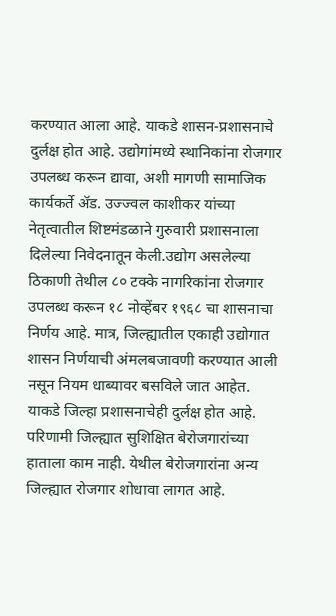करण्यात आला आहे. याकडे शासन-प्रशासनाचे दुर्लक्ष होत आहे. उद्योगांमध्ये स्थानिकांना रोजगार उपलब्ध करून द्यावा, अशी मागणी सामाजिक कार्यकर्ते अ‍ॅड. उज्ज्वल काशीकर यांच्या नेतृत्वातील शिष्टमंडळाने गुरुवारी प्रशासनाला दिलेल्या निवेदनातून केली.उद्योग असलेल्या ठिकाणी तेथील ८० टक्के नागरिकांना रोजगार उपलब्ध करून १८ नोव्हेंबर १९६८ चा शासनाचा निर्णय आहे. मात्र, जिल्ह्यातील एकाही उद्योगात शासन निर्णयाची अंमलबजावणी करण्यात आली नसून नियम धाब्यावर बसविले जात आहेत. याकडे जिल्हा प्रशासनाचेही दुर्लक्ष होत आहे. परिणामी जिल्ह्यात सुशिक्षित बेरोजगारांच्या हाताला काम नाही. येथील बेरोजगारांना अन्य जिल्ह्यात रोजगार शोधावा लागत आहे.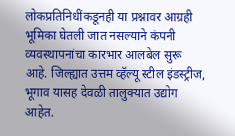लोकप्रतिनिधींकडूनही या प्रश्नावर आग्रही भूमिका घेतली जात नसल्याने कंपनी व्यवस्थापनांचा कारभार आलबेल सुरू आहे. जिल्ह्यात उत्तम व्हॅल्यू स्टील इंडस्ट्रीज, भूगाव यासह देवळी तालुक्यात उद्योग आहेत.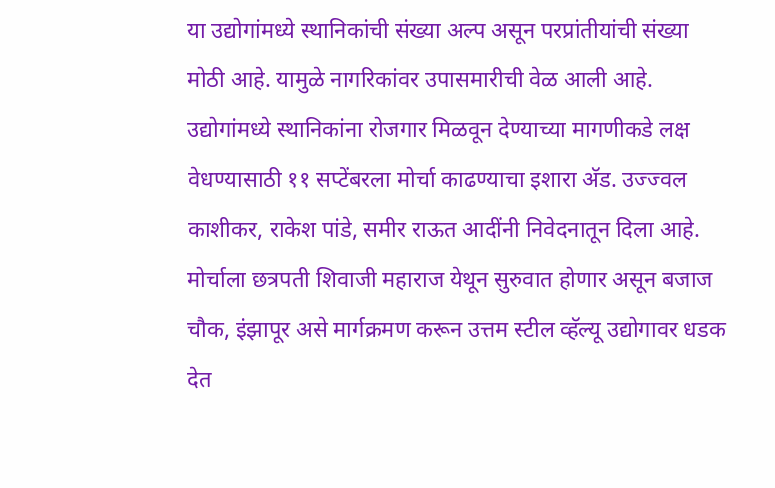या उद्योगांमध्ये स्थानिकांची संख्या अल्प असून परप्रांतीयांची संख्या मोठी आहे. यामुळे नागरिकांवर उपासमारीची वेळ आली आहे. उद्योगांमध्ये स्थानिकांना रोजगार मिळवून देण्याच्या मागणीकडे लक्ष वेधण्यासाठी ११ सप्टेंबरला मोर्चा काढण्याचा इशारा अ‍ॅड. उज्ज्वल काशीकर, राकेश पांडे, समीर राऊत आदींनी निवेदनातून दिला आहे. मोर्चाला छत्रपती शिवाजी महाराज येथून सुरुवात होणार असून बजाज चौक, इंझापूर असे मार्गक्रमण करून उत्तम स्टील व्हॅल्यू उद्योगावर धडक देत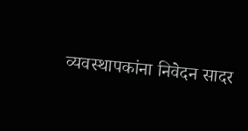व्यवस्थापकांना निवेदन सादर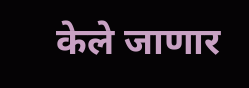केले जाणार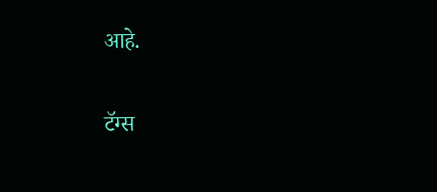आहे.

टॅग्स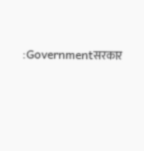:Governmentसरकार